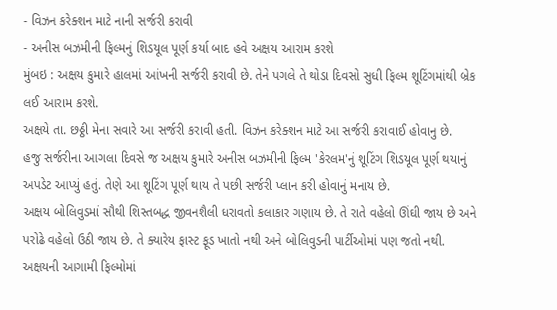- વિઝન કરેક્શન માટે નાની સર્જરી કરાવી
- અનીસ બઝમીની ફિલ્મનું શિડયૂલ પૂર્ણ કર્યા બાદ હવે અક્ષય આરામ કરશે
મુંબઇ : અક્ષય કુમારે હાલમાં આંખની સર્જરી કરાવી છે. તેને પગલે તે થોડા દિવસો સુધી ફિલ્મ શૂટિંગમાંથી બ્રેક લઈ આરામ કરશે.
અક્ષયે તા. છઠ્ઠી મેના સવારે આ સર્જરી કરાવી હતી. વિઝન કરેક્શન માટે આ સર્જરી કરાવાઈ હોવાનુ છે.
હજુ સર્જરીના આગલા દિવસે જ અક્ષય કુમારે અનીસ બઝમીની ફિલ્મ 'કેરલમ'નું શૂટિંગ શિડયૂલ પૂર્ણ થયાનું અપડેટ આપ્યું હતું. તેણે આ શૂટિંગ પૂર્ણ થાય તે પછી સર્જરી પ્લાન કરી હોવાનું મનાય છે.
અક્ષય બોલિવુડમાં સૌથી શિસ્તબદ્ધ જીવનશૈલી ધરાવતો કલાકાર ગણાય છે. તે રાતે વહેલો ઊંઘી જાય છે અને પરોઢે વહેલો ઉઠી જાય છે. તે ક્યારેય ફાસ્ટ ફૂડ ખાતો નથી અને બોલિવુડની પાર્ટીઓમાં પણ જતો નથી.
અક્ષયની આગામી ફિલ્મોમાં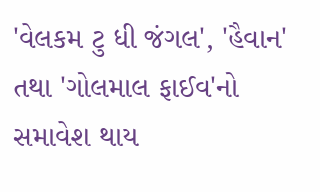'વેલકમ ટુ ધી જંગલ', 'હૈવાન' તથા 'ગોલમાલ ફાઈવ'નો સમાવેશ થાય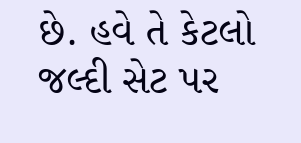છે. હવે તે કેટલો જલ્દી સેટ પર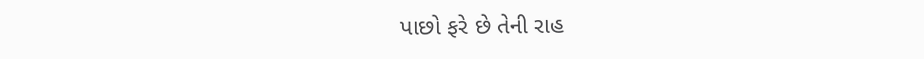પાછો ફરે છે તેની રાહ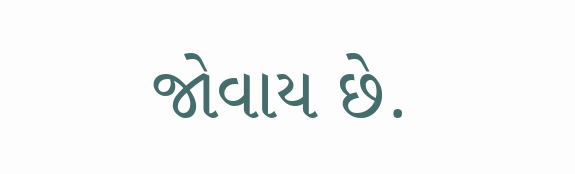જોવાય છે.